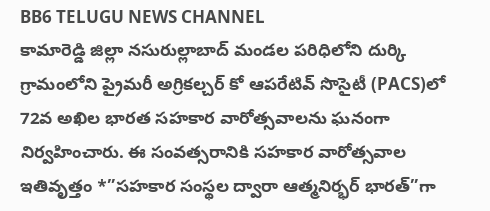BB6 TELUGU NEWS CHANNEL
కామారెడ్డి జిల్లా నసురుల్లాబాద్ మండల పరిధిలోని దుర్కి గ్రామంలోని ప్రైమరీ అగ్రికల్చర్ కో ఆపరేటివ్ సొసైటీ (PACS)లో 72వ అఖిల భారత సహకార వారోత్సవాలను ఘనంగా నిర్వహించారు. ఈ సంవత్సరానికి సహకార వారోత్సవాల ఇతివృత్తం *”సహకార సంస్థల ద్వారా ఆత్మనిర్భర్ భారత్”గా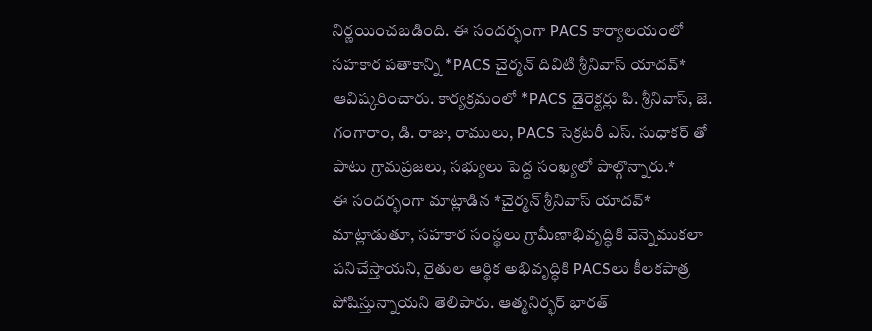నిర్ణయించబడింది. ఈ సందర్భంగా PACS కార్యాలయంలో సహకార పతాకాన్ని *PACS చైర్మన్ దివిటి శ్రీనివాస్ యాదవ్* ఆవిష్కరించారు. కార్యక్రమంలో *PACS డైరెక్టర్లు పి. శ్రీనివాస్, జె. గంగారాం, డి. రాజు, రాములు, PACS సెక్రటరీ ఎస్. సుధాకర్ తో పాటు గ్రామప్రజలు, సభ్యులు పెద్ద సంఖ్యలో పాల్గొన్నారు.*
ఈ సందర్భంగా మాట్లాడిన *చైర్మన్ శ్రీనివాస్ యాదవ్* మాట్లాడుతూ, సహకార సంస్థలు గ్రామీణాభివృద్ధికి వెన్నెముకలా పనిచేస్తాయని, రైతుల ఆర్థిక అభివృద్ధికి PACSలు కీలకపాత్ర పోషిస్తున్నాయని తెలిపారు. ఆత్మనిర్భర్ భారత్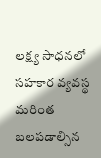లక్ష్య సాధనలో సహకార వ్యవస్థ మరింత బలపడాల్సిన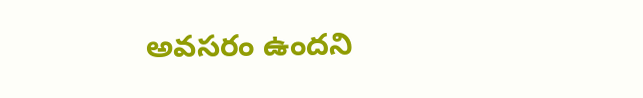అవసరం ఉందని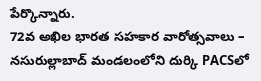పేర్కొన్నారు.
72వ అఖిల భారత సహకార వారోత్సవాలు – నసురుల్లాబాద్ మండలంలోని దుర్కి PACSలో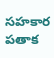సహకార పతాక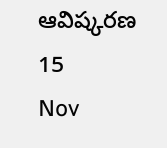ఆవిష్కరణ
15
Nov